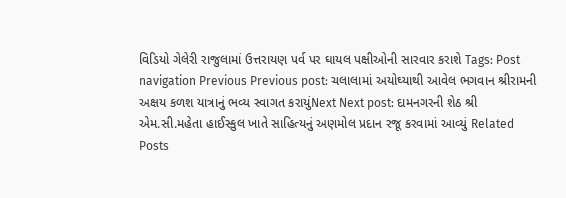વિડિયો ગેલેરી રાજુલામાં ઉત્તરાયણ પર્વ પર ઘાયલ પક્ષીઓની સારવાર કરાશે Tags: Post navigation Previous Previous post: ચલાલામાં અયોઘ્યાથી આવેલ ભગવાન શ્રીરામની અક્ષય કળશ યાત્રાનું ભવ્ય સ્વાગત કરાયુંNext Next post: દામનગરની શેઠ શ્રી એમ.સી.મહેતા હાઈસ્કુલ ખાતે સાહિત્યનું અણમોલ પ્રદાન રજૂ કરવામાં આવ્યું Related Posts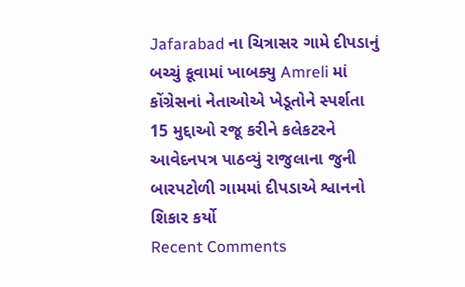Jafarabad ના ચિત્રાસર ગામે દીપડાનું બચ્ચું કૂવામાં ખાબક્યુ Amreli માં કોંગ્રેસનાં નેતાઓએ ખેડૂતોને સ્પર્શતા 15 મુદ્દાઓ રજૂ કરીને કલેકટરને આવેદનપત્ર પાઠવ્યું રાજુલાના જુની બારપટોળી ગામમાં દીપડાએ શ્વાનનો શિકાર કર્યો
Recent Comments